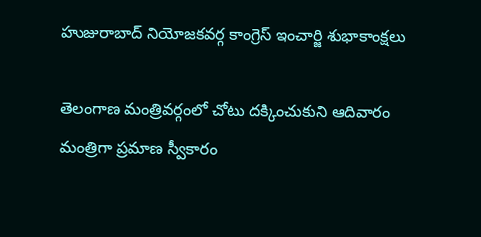హుజురాబాద్ నియోజకవర్గ కాంగ్రెస్ ఇంచార్జి శుభాకాంక్షలు

తెలంగాణ మంత్రివర్గంలో చోటు దక్కించుకుని ఆదివారం మంత్రిగా ప్రమాణ స్వీకారం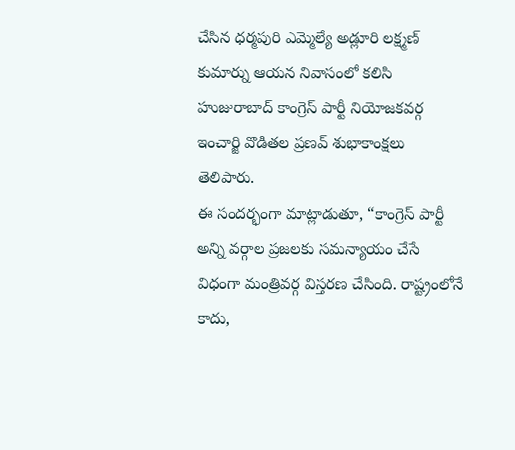చేసిన ధర్మపురి ఎమ్మెల్యే అడ్లూరి లక్ష్మణ్ కుమార్ను ఆయన నివాసంలో కలిసి హుజురాబాద్ కాంగ్రెస్ పార్టీ నియోజకవర్గ ఇంచార్జి వొడితల ప్రణవ్ శుభాకాంక్షలు తెలిపారు.
ఈ సందర్భంగా మాట్లాడుతూ, “కాంగ్రెస్ పార్టీ అన్ని వర్గాల ప్రజలకు సమన్యాయం చేసే విధంగా మంత్రివర్గ విస్తరణ చేసింది. రాష్ట్రంలోనే కాదు,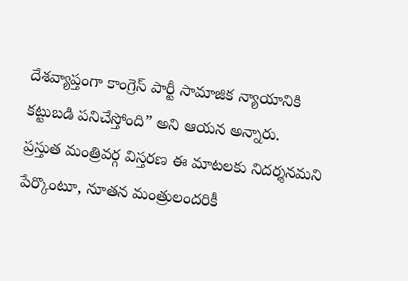దేశవ్యాప్తంగా కాంగ్రెస్ పార్టీ సామాజిక న్యాయానికి కట్టుబడి పనిచేస్తోంది” అని ఆయన అన్నారు.
ప్రస్తుత మంత్రివర్గ విస్తరణ ఈ మాటలకు నిదర్శనమని పేర్కొంటూ, నూతన మంత్రులందరికీ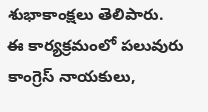శుభాకాంక్షలు తెలిపారు.
ఈ కార్యక్రమంలో పలువురు కాంగ్రెస్ నాయకులు,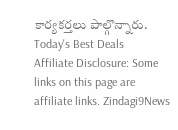కార్యకర్తలు పాల్గొన్నారు.
Today's Best Deals
Affiliate Disclosure: Some links on this page are affiliate links. Zindagi9News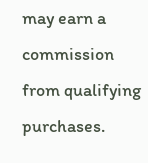may earn a commission from qualifying purchases.